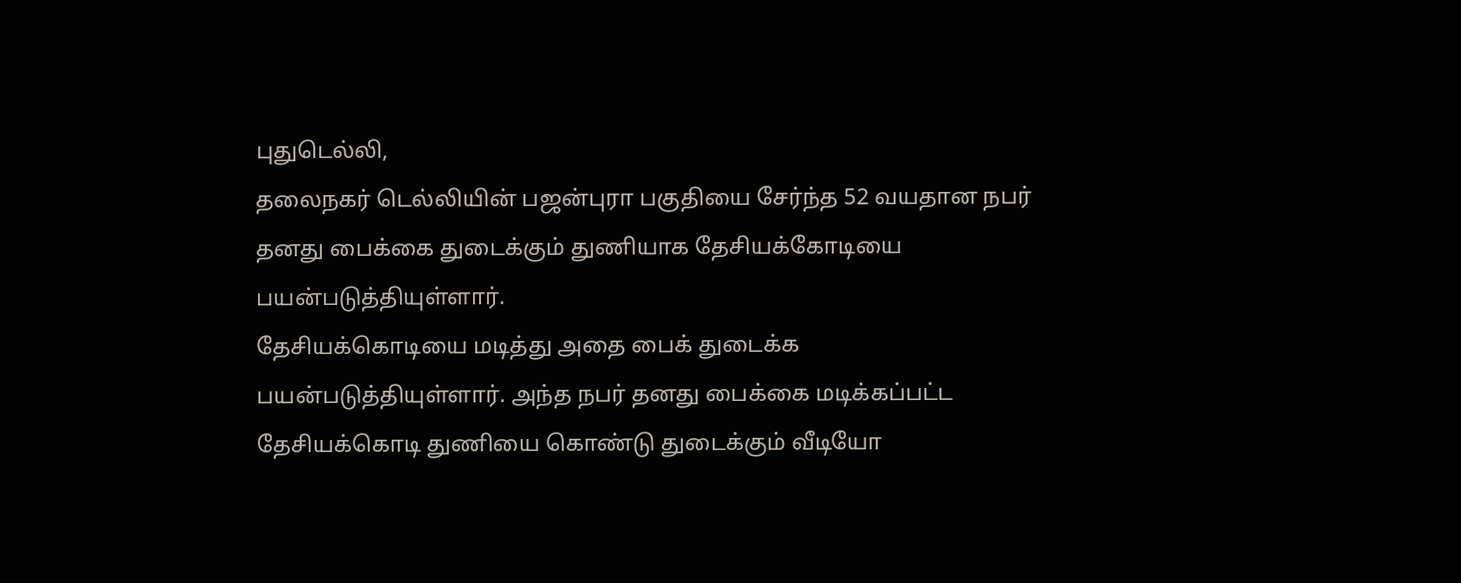புதுடெல்லி,
தலைநகர் டெல்லியின் பஜன்புரா பகுதியை சேர்ந்த 52 வயதான நபர் தனது பைக்கை துடைக்கும் துணியாக தேசியக்கோடியை பயன்படுத்தியுள்ளார்.
தேசியக்கொடியை மடித்து அதை பைக் துடைக்க பயன்படுத்தியுள்ளார். அந்த நபர் தனது பைக்கை மடிக்கப்பட்ட தேசியக்கொடி துணியை கொண்டு துடைக்கும் வீடியோ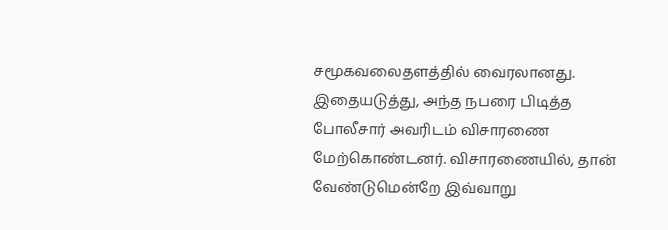சமூகவலைதளத்தில் வைரலானது.
இதையடுத்து, அந்த நபரை பிடித்த போலீசார் அவரிடம் விசாரணை மேற்கொண்டனர். விசாரணையில், தான் வேண்டுமென்றே இவ்வாறு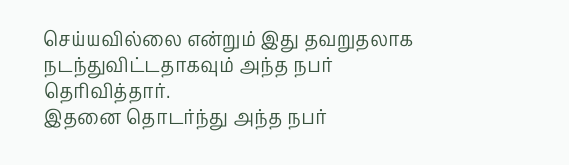செய்யவில்லை என்றும் இது தவறுதலாக நடந்துவிட்டதாகவும் அந்த நபர் தெரிவித்தார்.
இதனை தொடர்ந்து அந்த நபர்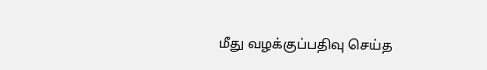மீது வழக்குப்பதிவு செய்த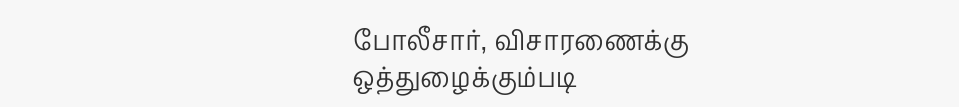போலீசார், விசாரணைக்கு ஒத்துழைக்கும்படி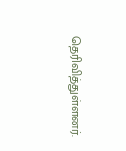தெரிவித்துள்ளனர்.